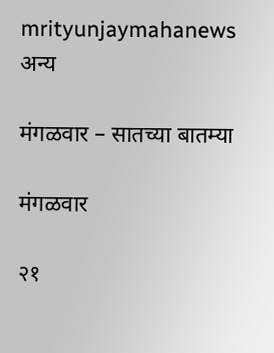mrityunjaymahanews
अन्य

मंगळवार – सातच्या बातम्या

मंगळवार

२१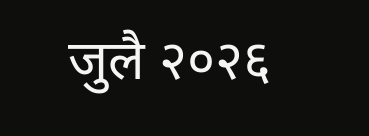जुलै २०२६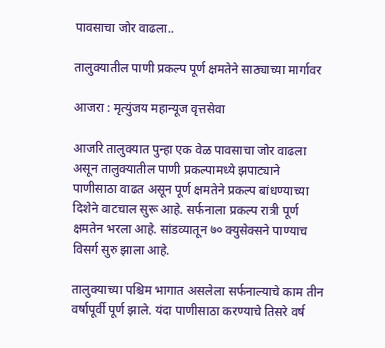पावसाचा जोर वाढला..

तालुक्यातील पाणी प्रकल्प पूर्ण क्षमतेने साठ्याच्या मार्गावर

आजरा : मृत्युंजय महान्यूज वृत्तसेवा

आजरि तालुक्यात पुन्हा एक वेळ पावसाचा जोर वाढला असून तालुक्यातील पाणी प्रकल्पामध्ये झपाट्याने पाणीसाठा वाढत असून पूर्ण क्षमतेने प्रकल्प बांधण्याच्या दिशेने वाटचाल सुरू आहे. सर्फनाला प्रकल्प रात्री पूर्ण क्षमतेन भरला आहे. सांडव्यातून ७० क्युसेक्सने पाण्याच विसर्ग सुरु झाला आहे.

तालुक्याच्या पश्चिम भागात असलेला सर्फनाल्याचे काम तीन वर्षापूर्वी पूर्ण झाले. यंदा पाणीसाठा करण्याचे तिसरे वर्ष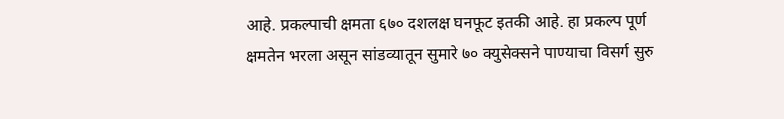आहे. प्रकल्पाची क्षमता ६७० दशलक्ष घनफूट इतकी आहे. हा प्रकल्प पूर्ण क्षमतेन भरला असून सांडव्यातून सुमारे ७० क्युसेक्सने पाण्याचा विसर्ग सुरु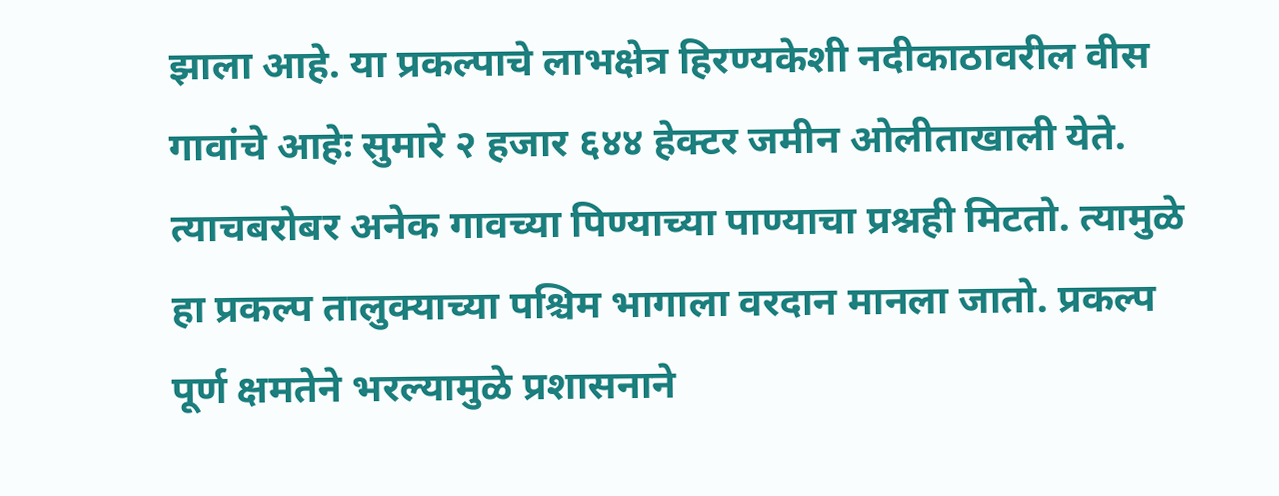झाला आहे. या प्रकल्पाचे लाभक्षेत्र हिरण्यकेशी नदीकाठावरील वीस गावांचे आहेः सुमारे २ हजार ६४४ हेक्टर जमीन ओलीताखाली येते. त्याचबरोबर अनेक गावच्या पिण्याच्या पाण्याचा प्रश्नही मिटतो. त्यामुळे हा प्रकल्प तालुक्याच्या पश्चिम भागाला वरदान मानला जातो. प्रकल्प पूर्ण क्षमतेने भरल्यामुळे प्रशासनाने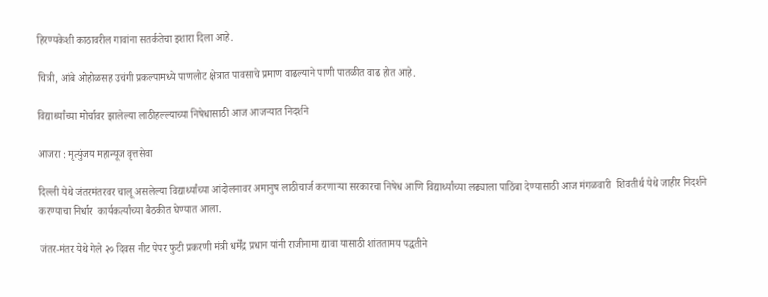हिरण्यकेशी काठावरील गावांना सतर्कतेचा इशारा दिला आहे.

चित्री, आंबे ओहोळसह उचंगी प्रकल्पामध्ये पाणलोट क्षेत्रात पावसाचे प्रमाण वाढल्याने पाणी पातळीत वाढ होत आहे.

विद्यार्थ्यांच्या मोर्चावर झालेल्या लाठीहल्ल्याच्या निषेधासाठी आज आजऱ्यात निदर्शने

आजरा : मृत्युंजय महान्यूज वृत्तसेवा

दिल्ली येथे जंतरमंतरवर चालू असलेल्या विद्यार्थ्यांच्या आंदोलनावर अमानुष लाठीचार्ज करणाऱ्या सरकारचा निषेध आणि विद्यार्थ्यांच्या लढ्याला पाठिंबा देण्यासाठी आज मंगळवारी  शिवतीर्थ येथे जाहीर निदर्शने करण्याचा निर्धार  कार्यकर्त्यांच्या बैठकीत घेण्यात आला.

जंतर-मंतर येथे गेले २० दिवस नीट पेपर फुटी प्रकरणी मंत्री धर्मेंद्र प्रधान यांनी राजीनामा द्यावा यासाठी शांततामय पद्धतीने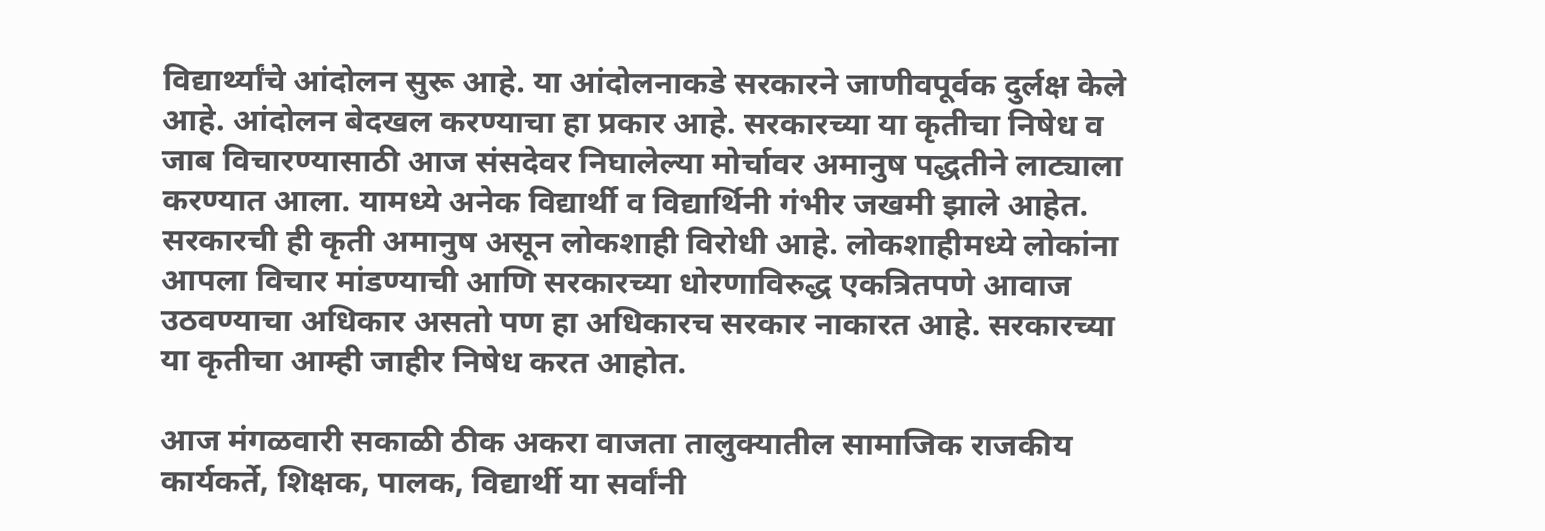विद्यार्थ्यांचे आंदोलन सुरू आहे. या आंदोलनाकडे सरकारने जाणीवपूर्वक दुर्लक्ष केले आहे. आंदोलन बेदखल करण्याचा हा प्रकार आहे. सरकारच्या या कृतीचा निषेध व जाब विचारण्यासाठी आज संसदेवर निघालेल्या मोर्चावर अमानुष पद्धतीने लाट्याला करण्यात आला. यामध्ये अनेक विद्यार्थी व विद्यार्थिनी गंभीर जखमी झाले आहेत. सरकारची ही कृती अमानुष असून लोकशाही विरोधी आहे. लोकशाहीमध्ये लोकांना आपला विचार मांडण्याची आणि सरकारच्या धोरणाविरुद्ध एकत्रितपणे आवाज उठवण्याचा अधिकार असतो पण हा अधिकारच सरकार नाकारत आहे. सरकारच्या या कृतीचा आम्ही जाहीर निषेध करत आहोत.

आज मंगळवारी सकाळी ठीक अकरा वाजता तालुक्यातील सामाजिक राजकीय कार्यकर्ते, शिक्षक, पालक, विद्यार्थी या सर्वांनी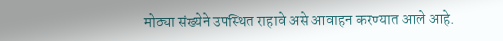मोठ्या संख्येने उपस्थित राहावे असे आवाहन करण्यात आले आहे.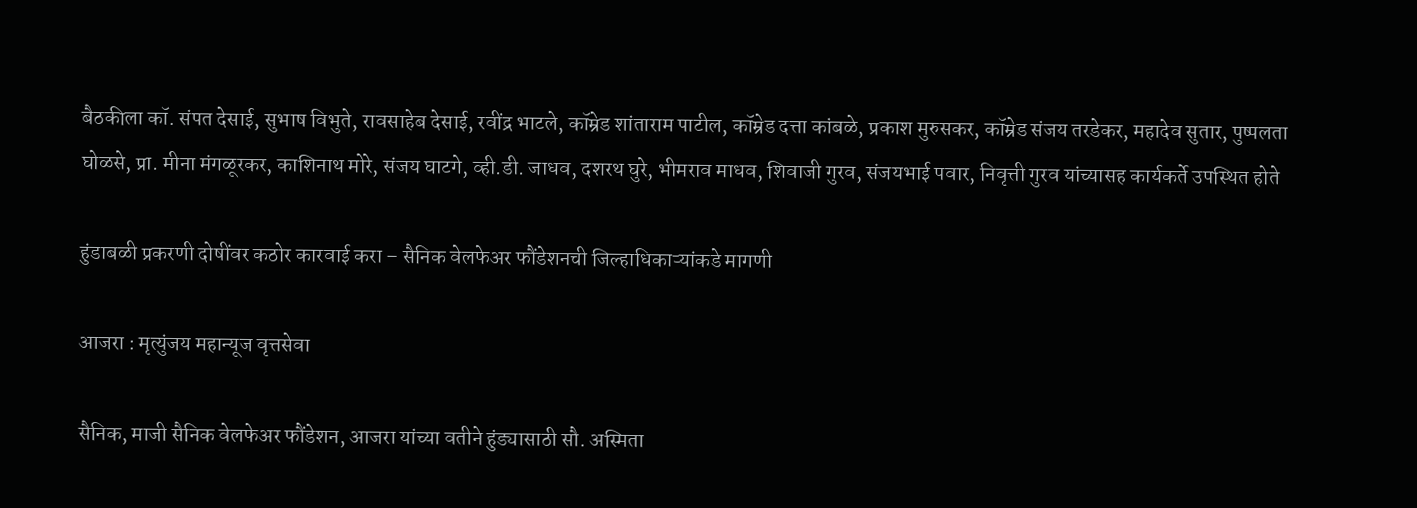बैठकीला कॉ. संपत देसाई, सुभाष विभुते, रावसाहेब देसाई, रवींद्र भाटले, कॉम्रेड शांताराम पाटील, कॉम्रेड दत्ता कांबळे, प्रकाश मुरुसकर, कॉम्रेड संजय तरडेकर, महादेव सुतार, पुष्पलता घोळसे, प्रा. मीना मंगळूरकर, काशिनाथ मोरे, संजय घाटगे, व्ही.डी. जाधव, दशरथ घुरे, भीमराव माधव, शिवाजी गुरव, संजयभाई पवार, निवृत्ती गुरव यांच्यासह कार्यकर्ते उपस्थित होते

हुंडाबळी प्रकरणी दोषींवर कठोर कारवाई करा – सैनिक वेलफेअर फौंडेशनची जिल्हाधिकाऱ्यांकडे मागणी

आजरा : मृत्युंजय महान्यूज वृत्तसेवा

सैनिक, माजी सैनिक वेलफेअर फौंडेशन, आजरा यांच्या वतीने हुंड्यासाठी सौ. अस्मिता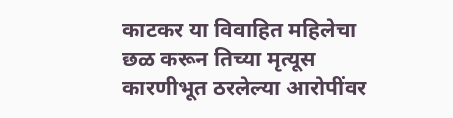काटकर या विवाहित महिलेचा छळ करून तिच्या मृत्यूस कारणीभूत ठरलेल्या आरोपींवर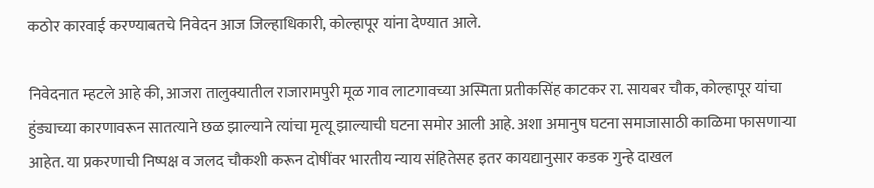कठोर कारवाई करण्याबतचे निवेदन आज जिल्हाधिकारी, कोल्हापूर यांना देण्यात आले.

निवेदनात म्हटले आहे की, आजरा तालुक्यातील राजारामपुरी मूळ गाव लाटगावच्या अस्मिता प्रतीकसिंह काटकर रा. सायबर चौक, कोल्हापूर यांचा हुंड्याच्या कारणावरून सातत्याने छळ झाल्याने त्यांचा मृत्यू झाल्याची घटना समोर आली आहे. अशा अमानुष घटना समाजासाठी काळिमा फासणाऱ्या आहेत. या प्रकरणाची निष्पक्ष व जलद चौकशी करून दोषींवर भारतीय न्याय संहितेसह इतर कायद्यानुसार कडक गुन्हे दाखल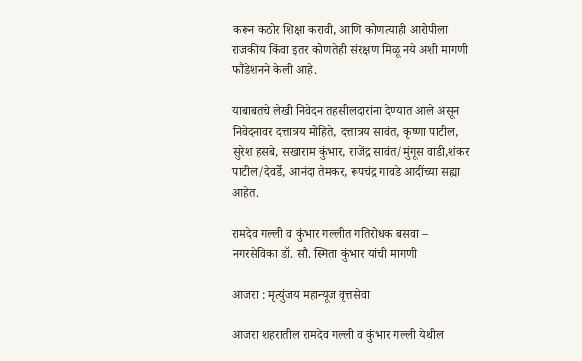करून कठोर शिक्षा करावी, आणि कोणत्याही आरोपीला राजकीय किंवा इतर कोणतेही संरक्षण मिळू नये अशी मागणी फौंडेशनने केली आहे.

याबाबतचे लेखी निवेदन तहसीलदारांना देण्यात आले असून निवेदनावर दत्तात्रय मोहिते, दत्तात्रय सावंत, कृष्णा पाटील, सुरेश हसबे, सखाराम कुंभार, राजेंद्र सावंत/मुंगूस वाडी,शंकर पाटील/देवर्डे, आनंदा तेमकर, रूपचंद्र गावडे आदींच्या सह्या आहेत.

रामदेव गल्ली व कुंभार गल्लीत गतिरोधक बसवा – नगरसेविका डॉ. सौ. स्मिता कुंभार यांची मागणी

आजरा : मृत्युंजय महान्यूज वृत्तसेवा

आजरा शहरातील रामदेव गल्ली व कुंभार गल्ली येथील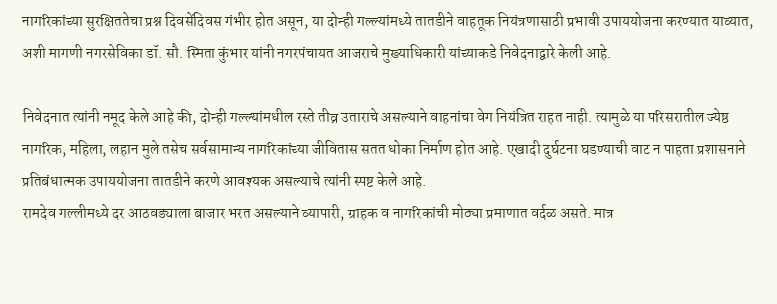नागरिकांच्या सुरक्षिततेचा प्रश्न दिवसेंदिवस गंभीर होत असून, या दोन्ही गल्ल्यांमध्ये तातडीने वाहतूक नियंत्रणासाठी प्रभावी उपाययोजना करण्यात याव्यात, अशी मागणी नगरसेविका डॉ. सौ. स्मिता कुंभार यांनी नगरपंचायत आजराचे मुख्याधिकारी यांच्याकडे निवेदनाद्वारे केली आहे.

निवेदनात त्यांनी नमूद केले आहे की, दोन्ही गल्ल्यांमधील रस्ते तीव्र उताराचे असल्याने वाहनांचा वेग नियंत्रित राहत नाही. त्यामुळे या परिसरातील ज्येष्ठ नागरिक, महिला, लहान मुले तसेच सर्वसामान्य नागरिकांच्या जीवितास सतत धोका निर्माण होत आहे. एखादी दुर्घटना घडण्याची वाट न पाहता प्रशासनाने प्रतिबंधात्मक उपाययोजना तातडीने करणे आवश्यक असल्याचे त्यांनी स्पष्ट केले आहे.
रामदेव गल्लीमध्ये दर आठवड्याला बाजार भरत असल्याने व्यापारी, ग्राहक व नागरिकांची मोठ्या प्रमाणात वर्दळ असते. मात्र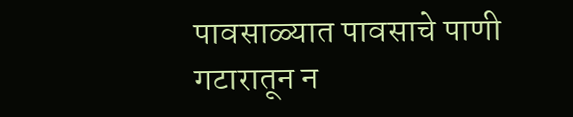पावसाळ्यात पावसाचे पाणी गटारातून न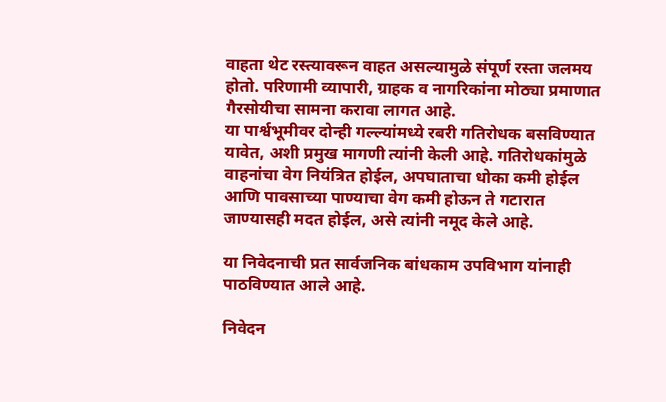वाहता थेट रस्त्यावरून वाहत असल्यामुळे संपूर्ण रस्ता जलमय होतो. परिणामी व्यापारी, ग्राहक व नागरिकांना मोठ्या प्रमाणात गैरसोयीचा सामना करावा लागत आहे.
या पार्श्वभूमीवर दोन्ही गल्ल्यांमध्ये रबरी गतिरोधक बसविण्यात यावेत, अशी प्रमुख मागणी त्यांनी केली आहे. गतिरोधकांमुळे वाहनांचा वेग नियंत्रित होईल, अपघाताचा धोका कमी होईल आणि पावसाच्या पाण्याचा वेग कमी होऊन ते गटारात जाण्यासही मदत होईल, असे त्यांनी नमूद केले आहे.

या निवेदनाची प्रत सार्वजनिक बांधकाम उपविभाग यांनाही पाठविण्यात आले आहे.

निवेदन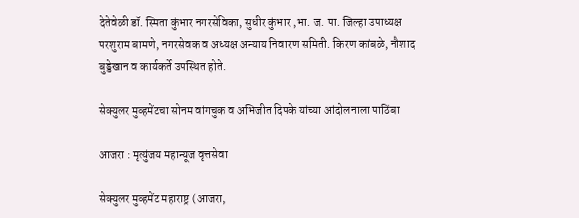देतेवेळी डॉ. स्मिता कुंभार नगरसेविका, सुधीर कुंभार ,भा. ज. पा. जिल्हा उपाध्यक्ष परशुराम बामणे, नगरसेवक व अध्यक्ष अन्याय निवारण समिती. किरण कांबळे, नौशाद बुड्डेखान व कार्यकर्ते उपस्थित होते.

सेक्युलर मुव्हमेंटचा सोनम वांगचुक व अभिजीत दिपके यांच्या आंदोलनाला पाठिंबा

आजरा : मृत्युंजय महान्यूज वृत्तसेवा

सेक्युलर मुव्हमेंट महाराष्ट्र (आजरा,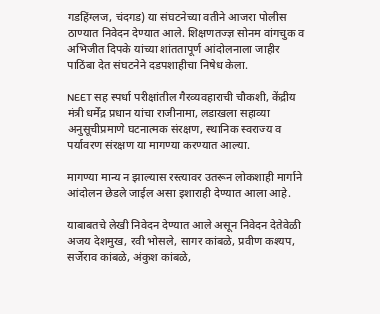गडहिंग्लज, चंदगड) या संघटनेच्या वतीने आजरा पोलीस ठाण्यात निवेदन देण्यात आले. शिक्षणतज्ज्ञ सोनम वांगचुक व अभिजीत दिपके यांच्या शांततापूर्ण आंदोलनाला जाहीर पाठिंबा देत संघटनेने दडपशाहीचा निषेध केला.

NEET सह स्पर्धा परीक्षांतील गैरव्यवहाराची चौकशी, केंद्रीय मंत्री धर्मेंद्र प्रधान यांचा राजीनामा, लडाखला सहाव्या अनुसूचीप्रमाणे घटनात्मक संरक्षण, स्थानिक स्वराज्य व पर्यावरण संरक्षण या मागण्या करण्यात आल्या.

मागण्या मान्य न झाल्यास रस्त्यावर उतरून लोकशाही मार्गाने आंदोलन छेडले जाईल असा इशाराही देण्यात आला आहे.

याबाबतचे लेखी निवेदन देण्यात आले असून निवेदन देतेवेळी अजय देशमुख, रवी भोसले, सागर कांबळे, प्रवीण कश्यप, सर्जेराव कांबळे, अंकुश कांबळे,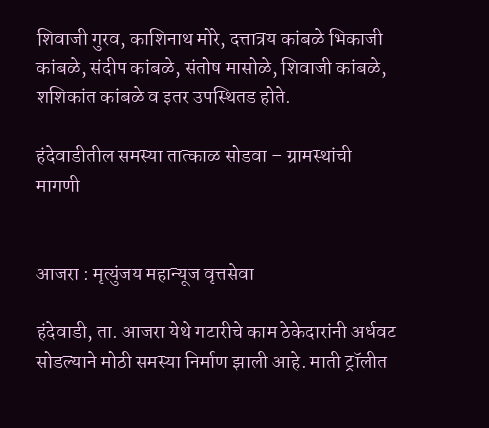शिवाजी गुरव, काशिनाथ मोरे, दत्तात्रय कांबळे भिकाजी कांबळे, संदीप कांबळे, संतोष मासोळे, शिवाजी कांबळे, शशिकांत कांबळे व इतर उपस्थितड होते.

हंदेवाडीतील समस्या तात्काळ सोडवा – ग्रामस्थांची मागणी


आजरा : मृत्युंजय महान्यूज वृत्तसेवा

हंदेवाडी, ता. आजरा येथे गटारीचे काम ठेकेदारांनी अर्धवट सोडल्याने मोठी समस्या निर्माण झाली आहे. माती ट्रॉलीत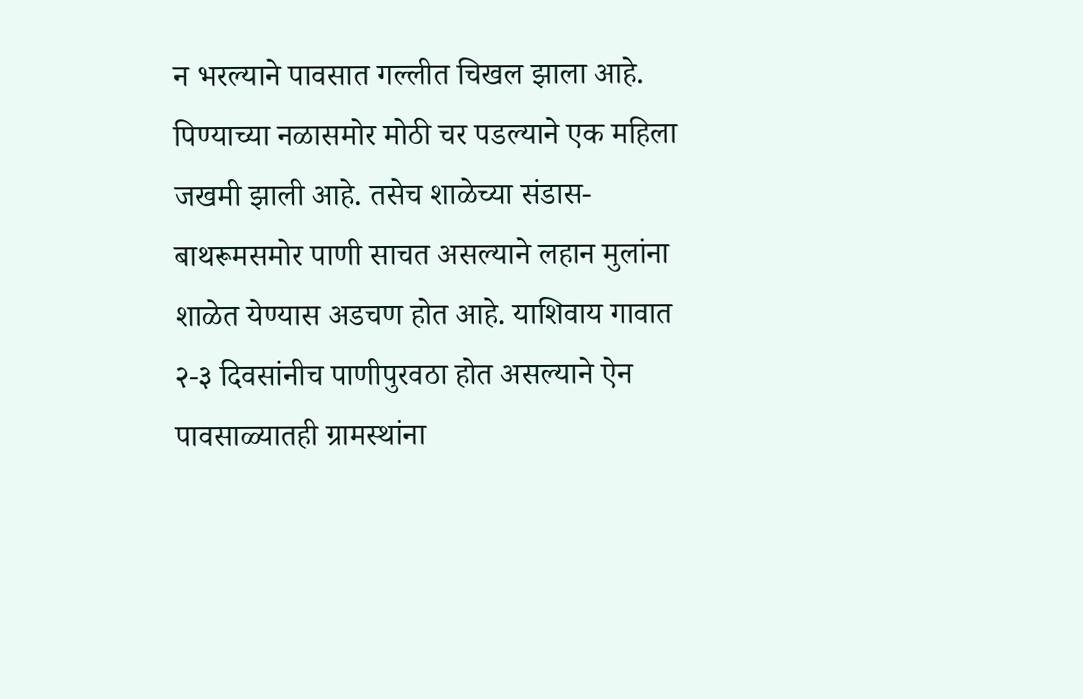न भरल्याने पावसात गल्लीत चिखल झाला आहे. पिण्याच्या नळासमोर मोठी चर पडल्याने एक महिला जखमी झाली आहे. तसेच शाळेच्या संडास-बाथरूमसमोर पाणी साचत असल्याने लहान मुलांना शाळेत येण्यास अडचण होत आहे. याशिवाय गावात २-३ दिवसांनीच पाणीपुरवठा होत असल्याने ऐन पावसाळ्यातही ग्रामस्थांना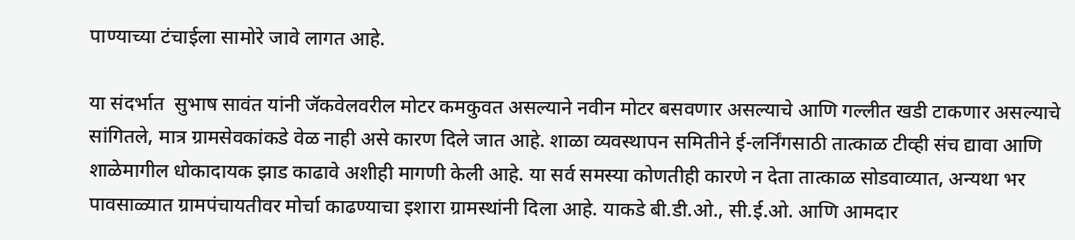पाण्याच्या टंचाईला सामोरे जावे लागत आहे.

या संदर्भात  सुभाष सावंत यांनी जॅकवेलवरील मोटर कमकुवत असल्याने नवीन मोटर बसवणार असल्याचे आणि गल्लीत खडी टाकणार असल्याचे सांगितले, मात्र ग्रामसेवकांकडे वेळ नाही असे कारण दिले जात आहे. शाळा व्यवस्थापन समितीने ई-लर्निंगसाठी तात्काळ टीव्ही संच द्यावा आणि शाळेमागील धोकादायक झाड काढावे अशीही मागणी केली आहे. या सर्व समस्या कोणतीही कारणे न देता तात्काळ सोडवाव्यात, अन्यथा भर पावसाळ्यात ग्रामपंचायतीवर मोर्चा काढण्याचा इशारा ग्रामस्थांनी दिला आहे. याकडे बी.डी.ओ., सी.ई.ओ. आणि आमदार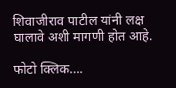शिवाजीराव पाटील यांनी लक्ष घालावे अशी मागणी होत आहे.

फोटो क्लिक….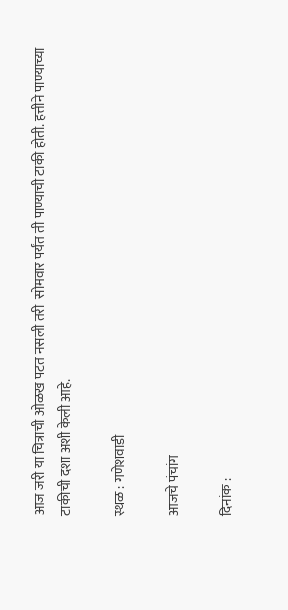आज जरी या चित्राची ओळख पटत नसली तरी  सोमवार पर्यंत ती पाण्याची टाकी होती. हत्तीने पाण्याच्या टाकीची दशा अशी केली आहे.

स्थळ : गणेशवाडी

आजचे पंचांग

दिनांक :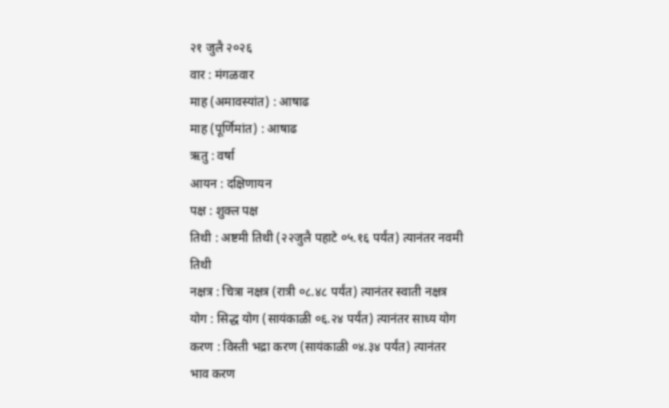२१ जुलै २०२६
वार : मंगळवार
माह (अमावस्यांत) : आषाढ
माह (पूर्णिमांत) : आषाढ
ऋतु : वर्षा
आयन : दक्षिणायन
पक्ष : शुक्ल पक्ष
तिथी : अष्टमी तिथी (२२जुलै पहाटे ०५.१६ पर्यंत) त्यानंतर नवमी तिथी
नक्षत्र : चित्रा नक्षत्र (रात्री ०८.४८ पर्यंत) त्यानंतर स्वाती नक्षत्र
योग : सिद्ध योग (सायंकाळी ०६.२४ पर्यंत) त्यानंतर साध्य योग
करण : विस्ती भद्रा करण (सायंकाळी ०४.३४ पर्यंत) त्यानंतर भाव करण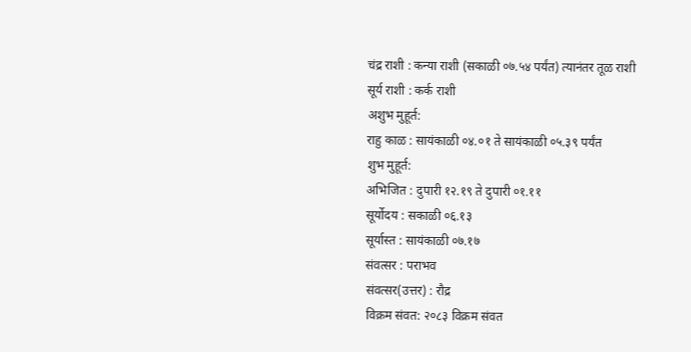चंद्र राशी : कन्या राशी (सकाळी ०७.५४ पर्यंत) त्यानंतर तूळ राशी
सूर्य राशी : कर्क राशी
अशुभ मुहूर्त:
राहु काळ : सायंकाळी ०४.०१ ते सायंकाळी ०५.३९ पर्यंत
शुभ मुहूर्त:
अभिजित : दुपारी १२.१९ ते दुपारी ०१.११
सूर्योदय : सकाळी ०६.१३
सूर्यास्त : सायंकाळी ०७.१७
संवत्सर : पराभव
संवत्सर(उत्तर) : रौद्र
विक्रम संवत: २०८३ विक्रम संवत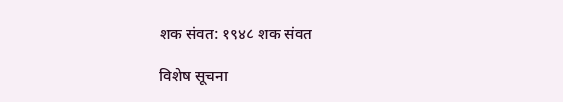शक संवत: १९४८ शक संवत

विशेष सूचना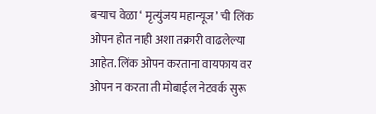बऱ्याच वेळा ‘ मृत्युंजय महान्यूज’ ची लिंक ओपन होत नाही अशा तक्रारी वाढलेल्या आहेत. लिंक ओपन करताना वायफाय वर ओपन न करता ती मोबाईल नेटवर्क सुरू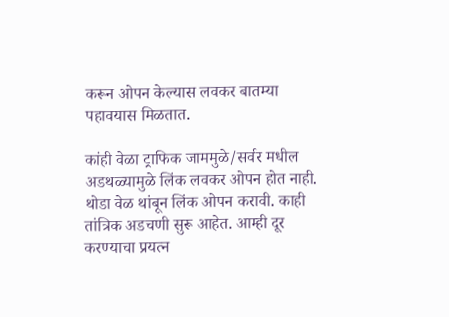करून ओपन केल्यास लवकर बातम्या पहावयास मिळतात.

कांही वेळा ट्राफिक जाममुळे/सर्वर मधील अडथळ्यामुळे लिंक लवकर ओपन होत नाही. थोडा वेळ थांबून लिंक ओपन करावी. काही तांत्रिक अडचणी सुरू आहेत. आम्ही दूर करण्याचा प्रयत्न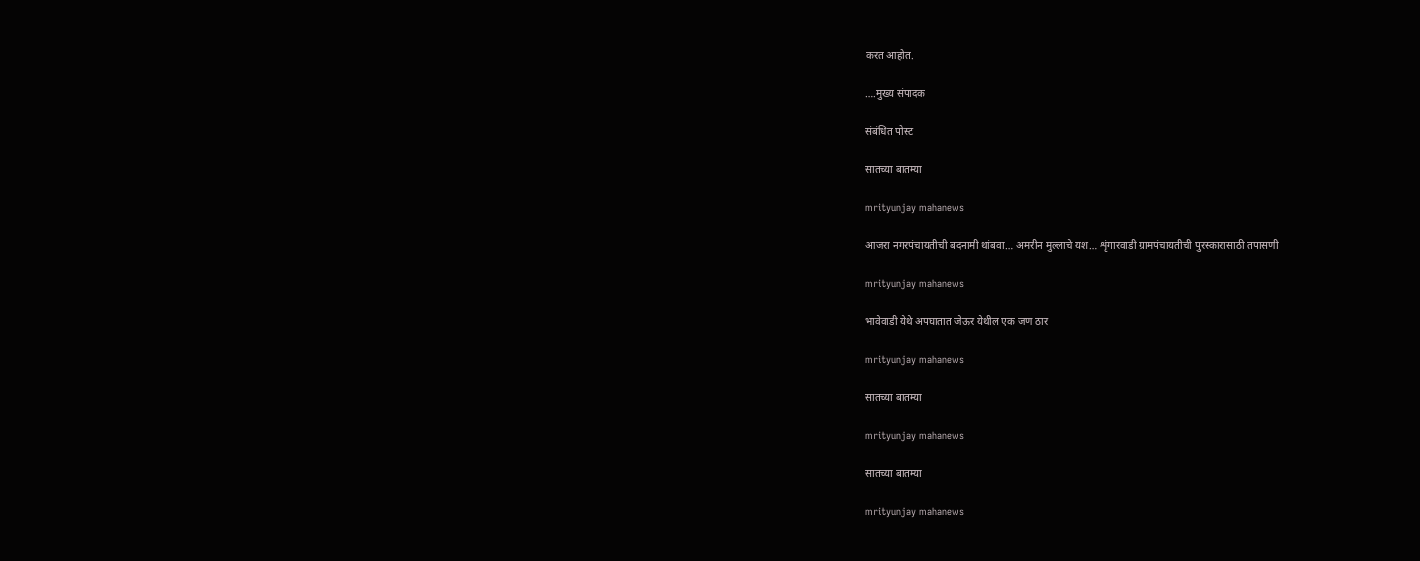करत आहोत.

….मुख्य संपादक

संबंधित पोस्ट

सातच्या बातम्या

mrityunjay mahanews

आजरा नगरपंचायतीची बदनामी थांबवा… अमरीन मुल्लाचे यश… शृंगारवाडी ग्रामपंचायतीची पुरस्कारासाठी तपासणी

mrityunjay mahanews

भावेवाडी येथे अपघातात जेऊर येथील एक जण ठार

mrityunjay mahanews

सातच्या बातम्या

mrityunjay mahanews

सातच्या बातम्या

mrityunjay mahanews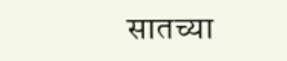सातच्या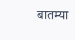बातम्या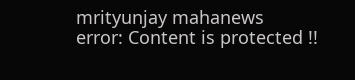mrityunjay mahanews
error: Content is protected !!